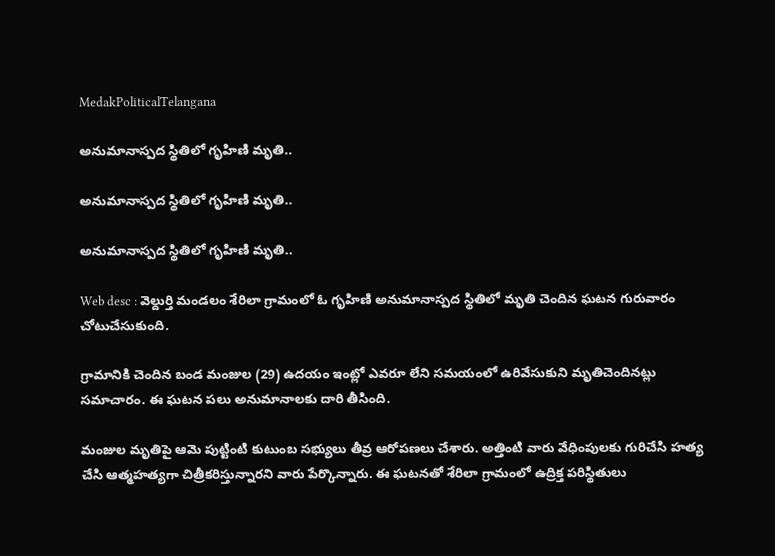MedakPoliticalTelangana

అనుమానాస్పద స్థితిలో గృహిణి మృతి..

అనుమానాస్పద స్థితిలో గృహిణి మృతి..

అనుమానాస్పద స్థితిలో గృహిణి మృతి..

Web desc : వెల్దుర్తి మండలం శేరిలా గ్రామంలో ఓ గృహిణి అనుమానాస్పద స్థితిలో మృతి చెందిన ఘటన గురువారం చోటుచేసుకుంది.

గ్రామానికి చెందిన బండ మంజుల (29) ఉదయం ఇంట్లో ఎవరూ లేని సమయంలో ఉరివేసుకుని మృతిచెందినట్లు సమాచారం. ఈ ఘటన పలు అనుమానాలకు దారి తీసింది.

మంజుల మృతిపై ఆమె పుట్టింటి కుటుంబ సభ్యులు తీవ్ర ఆరోపణలు చేశారు. అత్తింటి వారు వేధింపులకు గురిచేసి హత్య చేసి ఆత్మహత్యగా చిత్రీకరిస్తున్నారని వారు పేర్కొన్నారు. ఈ ఘటనతో శేరిలా గ్రామంలో ఉద్రిక్త పరిస్థితులు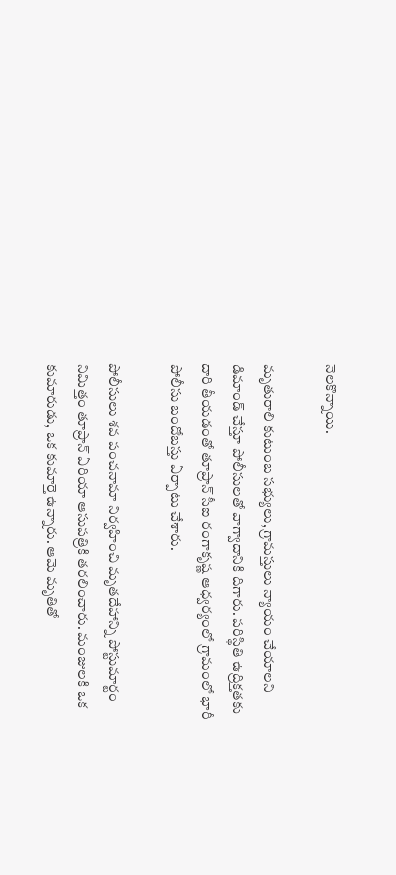నెలకొన్నాయి.

మృతురాలి కుటుంబ సభ్యులు, గ్రామస్తులు న్యాయం చేయాలని డిమాండ్ చేస్తూ పోలీసులతో వాగ్వాదానికి దిగారు. పరిస్థితి ఉద్రిక్తతకు దారి తీయడంతో తూప్రాన్ సీఐ రంగాకృష్ణ ఆధ్వర్యంలో గ్రామంలో భారీ పోలీసు బందోబస్తు ఏర్పాటు చేశారు.

పోలీసులు శవ పంచనామా నిర్వహించి మృతదేహాన్ని పోస్టుమార్టం నిమిత్తం తూప్రాన్ ఏరియా ఆసుపత్రికి తరలించారు. మంజులకి ఒక కుమారుడు, ఒక కుమార్తె ఉన్నారు. ఆమె మృతితో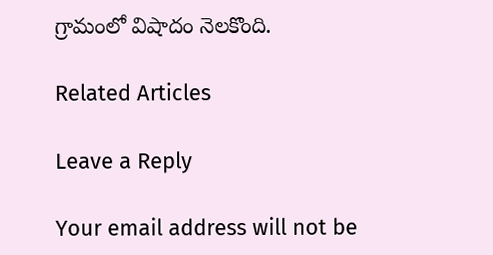గ్రామంలో విషాదం నెలకొంది.

Related Articles

Leave a Reply

Your email address will not be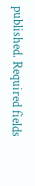published. Required fields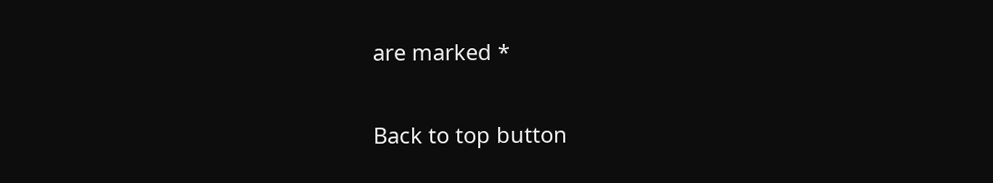are marked *

Back to top button